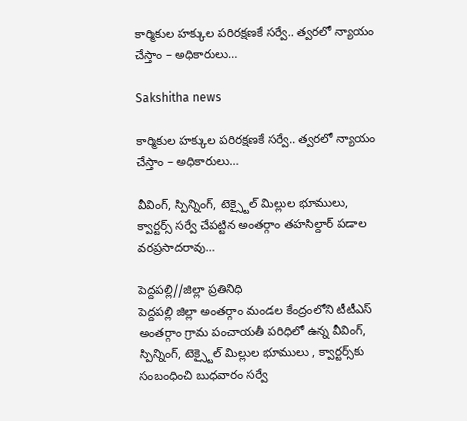కార్మికుల హక్కుల పరిరక్షణకే సర్వే.. త్వరలో న్యాయం చేస్తాం – అధికారులు…

Sakshitha news

కార్మికుల హక్కుల పరిరక్షణకే సర్వే.. త్వరలో న్యాయం చేస్తాం – అధికారులు…

వీవింగ్, స్పిన్నింగ్, టెక్స్టైల్ మిల్లుల భూములు, క్వార్టర్స్ సర్వే చేపట్టిన అంతర్గాం తహసిల్దార్ పడాల వరప్రసాదరావు…

పెద్దపల్లి//జిల్లా ప్రతినిధి
పెద్దపల్లి జిల్లా అంతర్గాం మండల కేంద్రంలోని టీటీఎస్ అంతర్గాం గ్రామ పంచాయతీ పరిధిలో ఉన్న వీవింగ్, స్పిన్నింగ్, టెక్స్టైల్ మిల్లుల భూములు , క్వార్టర్స్‌కు సంబంధించి బుధవారం సర్వే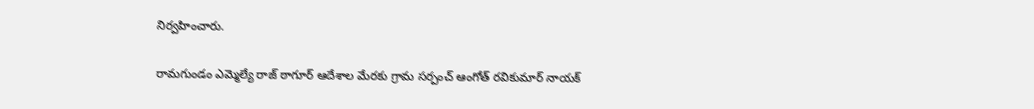నిర్వహించారు.

రామగుండం ఎమ్మెల్యే రాజ్ ఠాగూర్ ఆదేశాల మేరకు గ్రామ సర్పంచ్ ఆంగోత్ రవికుమార్ నాయక్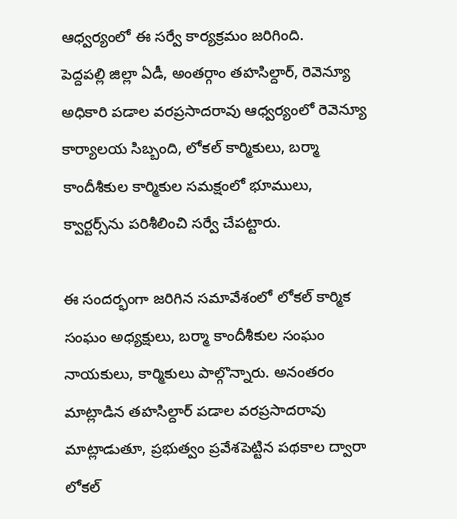ఆధ్వర్యంలో ఈ సర్వే కార్యక్రమం జరిగింది.
పెద్దపల్లి జిల్లా ఏడీ, అంతర్గాం తహసిల్దార్, రెవెన్యూ అధికారి పడాల వరప్రసాదరావు ఆధ్వర్యంలో రెవెన్యూ కార్యాలయ సిబ్బంది, లోకల్ కార్మికులు, బర్మా కాందీశీకుల కార్మికుల సమక్షంలో భూములు, క్వార్టర్స్‌ను పరిశీలించి సర్వే చేపట్టారు.

ఈ సందర్భంగా జరిగిన సమావేశంలో లోకల్ కార్మిక సంఘం అధ్యక్షులు, బర్మా కాందీశీకుల సంఘం నాయకులు, కార్మికులు పాల్గొన్నారు. అనంతరం మాట్లాడిన తహసిల్దార్ పడాల వరప్రసాదరావు మాట్లాడుతూ, ప్రభుత్వం ప్రవేశపెట్టిన పథకాల ద్వారా లోకల్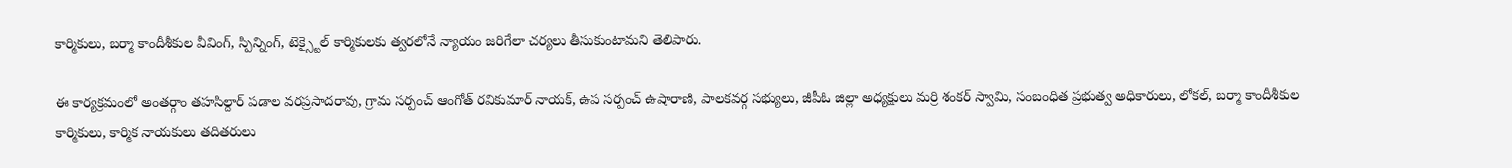కార్మికులు, బర్మా కాందీశీకుల వీవింగ్, స్పిన్నింగ్, టెక్స్టైల్ కార్మికులకు త్వరలోనే న్యాయం జరిగేలా చర్యలు తీసుకుంటామని తెలిపారు.

ఈ కార్యక్రమంలో అంతర్గాం తహసిల్దార్ పడాల వరప్రసాదరావు, గ్రామ సర్పంచ్ ఆంగోత్ రవికుమార్ నాయక్, ఉప సర్పంచ్ ఉషారాణి, పాలకవర్గ సభ్యులు, జీపీఓ జిల్లా అధ్యక్షులు మర్రి శంకర్ స్వామి, సంబంధిత ప్రభుత్వ అధికారులు, లోకల్, బర్మా కాందీశీకుల కార్మికులు, కార్మిక నాయకులు తదితరులు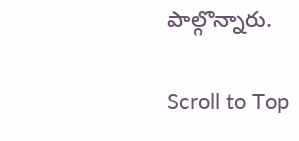పాల్గొన్నారు.

Scroll to Top